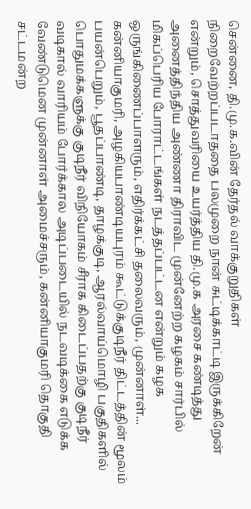சென்னை, தி.மு.க.வின் தேர்தல் வாக்குறுதிகள் நிறைவேற்றப்படாததை பலமுறை நான் சுட்டிக்காட்டி இருக்கிறேன் என்றும், சொத்துவரியை உயர்த்திய தி.மு.க அரசை கண்டித்து அனைத்திந்திய அண்ணா திராவிட முன்னேற்ற கழகம் சார்பில் மிகப்பெரிய போராட்டங்கள் நடத்தப்பட்டன என்றும் கழக ஒருங்கிணைப்பாளரும், எதிர்க்கட்சி தலைவரும், முன்னாள்...
கன்னியாகுமரி, அழகியபாண்டியபுரம் கூட்டுக்குடிநீர் திட்டத்தின் மூலம் பயன்பெறும், பூதப்பாண்டி, தாழக்குடி, ஆரல்வாய்மொழி பகுதிகளில் பொதுமக்களுக்கு குடிநீர் விநியோகம் சீராக கிடைப்பதற்கு குடிநீர் வடிகால் வாரியம் போர்க்கால அடிப்படையில் நடவடிக்கை எடுக்க வேண்டுமென முன்னாள் அமைச்சரும், கன்னியாகுமரி தொகுதி சட்டமன்ற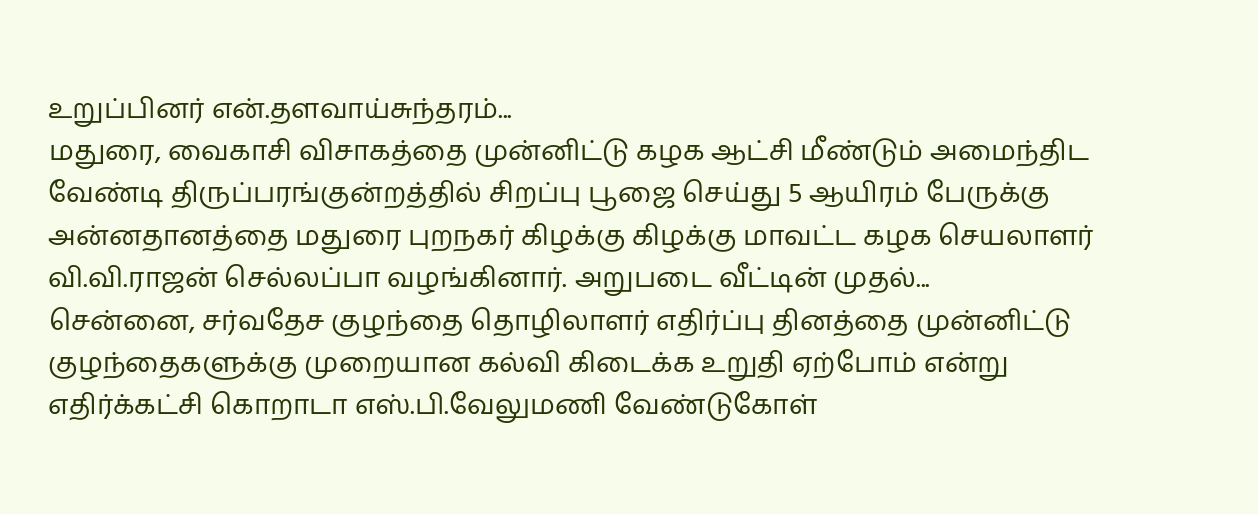உறுப்பினர் என்.தளவாய்சுந்தரம்...
மதுரை, வைகாசி விசாகத்தை முன்னிட்டு கழக ஆட்சி மீண்டும் அமைந்திட வேண்டி திருப்பரங்குன்றத்தில் சிறப்பு பூஜை செய்து 5 ஆயிரம் பேருக்கு அன்னதானத்தை மதுரை புறநகர் கிழக்கு கிழக்கு மாவட்ட கழக செயலாளர் வி.வி.ராஜன் செல்லப்பா வழங்கினார். அறுபடை வீட்டின் முதல்...
சென்னை, சர்வதேச குழந்தை தொழிலாளர் எதிர்ப்பு தினத்தை முன்னிட்டு குழந்தைகளுக்கு முறையான கல்வி கிடைக்க உறுதி ஏற்போம் என்று எதிர்க்கட்சி கொறாடா எஸ்.பி.வேலுமணி வேண்டுகோள்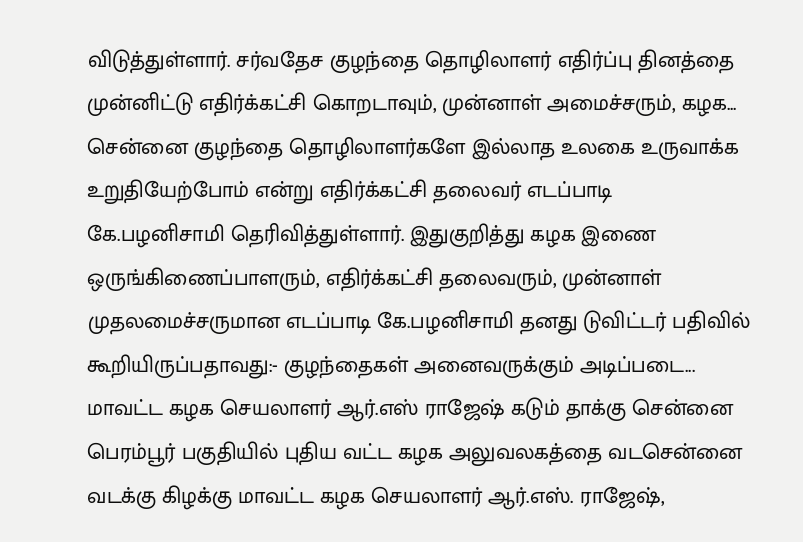விடுத்துள்ளார். சர்வதேச குழந்தை தொழிலாளர் எதிர்ப்பு தினத்தை முன்னிட்டு எதிர்க்கட்சி கொறடாவும், முன்னாள் அமைச்சரும், கழக...
சென்னை குழந்தை தொழிலாளர்களே இல்லாத உலகை உருவாக்க உறுதியேற்போம் என்று எதிர்க்கட்சி தலைவர் எடப்பாடி கே.பழனிசாமி தெரிவித்துள்ளார். இதுகுறித்து கழக இணை ஒருங்கிணைப்பாளரும், எதிர்க்கட்சி தலைவரும், முன்னாள் முதலமைச்சருமான எடப்பாடி கே.பழனிசாமி தனது டுவிட்டர் பதிவில் கூறியிருப்பதாவது:- குழந்தைகள் அனைவருக்கும் அடிப்படை...
மாவட்ட கழக செயலாளர் ஆர்.எஸ் ராஜேஷ் கடும் தாக்கு சென்னை பெரம்பூர் பகுதியில் புதிய வட்ட கழக அலுவலகத்தை வடசென்னை வடக்கு கிழக்கு மாவட்ட கழக செயலாளர் ஆர்.எஸ். ராஜேஷ்,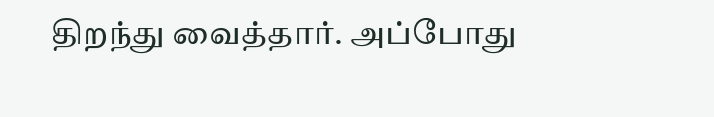திறந்து வைத்தார். அப்போது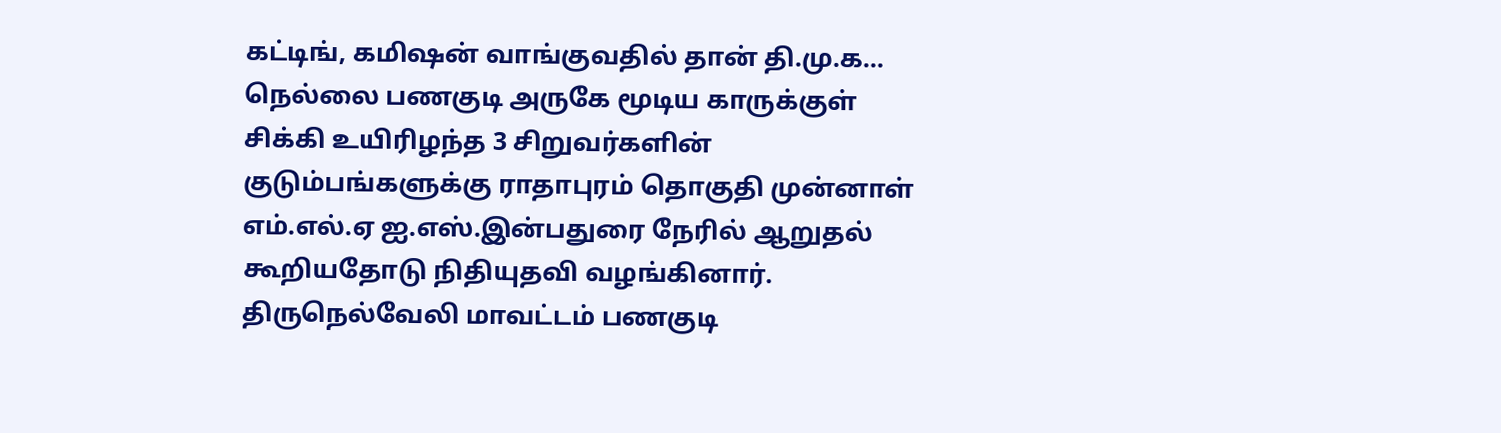கட்டிங், கமிஷன் வாங்குவதில் தான் தி.மு.க...
நெல்லை பணகுடி அருகே மூடிய காருக்குள் சிக்கி உயிரிழந்த 3 சிறுவர்களின் குடும்பங்களுக்கு ராதாபுரம் தொகுதி முன்னாள் எம்.எல்.ஏ ஐ.எஸ்.இன்பதுரை நேரில் ஆறுதல் கூறியதோடு நிதியுதவி வழங்கினார். திருநெல்வேலி மாவட்டம் பணகுடி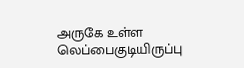அருகே உள்ள லெப்பைகுடியிருப்பு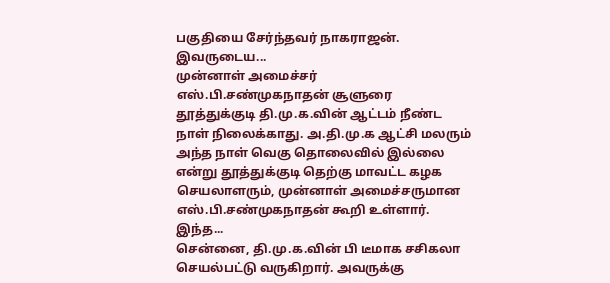பகுதியை சேர்ந்தவர் நாகராஜன். இவருடைய...
முன்னாள் அமைச்சர் எஸ்.பி.சண்முகநாதன் சூளுரை தூத்துக்குடி தி.மு.க.வின் ஆட்டம் நீண்ட நாள் நிலைக்காது. அ.தி.மு.க ஆட்சி மலரும் அந்த நாள் வெகு தொலைவில் இல்லை என்று தூத்துக்குடி தெற்கு மாவட்ட கழக செயலாளரும், முன்னாள் அமைச்சருமான எஸ்.பி.சண்முகநாதன் கூறி உள்ளார். இந்த...
சென்னை, தி.மு.க.வின் பி டீமாக சசிகலா செயல்பட்டு வருகிறார். அவருக்கு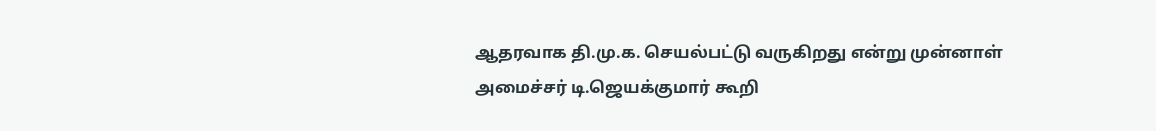ஆதரவாக தி.மு.க. செயல்பட்டு வருகிறது என்று முன்னாள் அமைச்சர் டி.ஜெயக்குமார் கூறி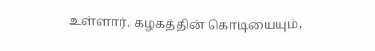உள்ளார். கழகத்தின் கொடியையும்,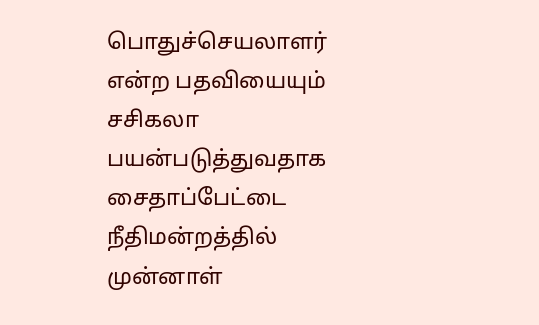பொதுச்செயலாளர் என்ற பதவியையும் சசிகலா பயன்படுத்துவதாக சைதாப்பேட்டை நீதிமன்றத்தில் முன்னாள்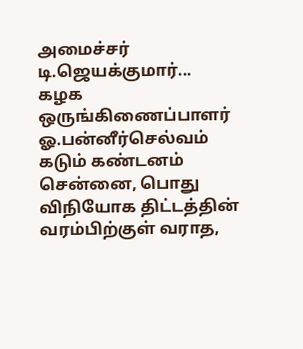அமைச்சர் டி.ஜெயக்குமார்...
கழக ஒருங்கிணைப்பாளர் ஓ.பன்னீர்செல்வம் கடும் கண்டனம் சென்னை, பொது விநியோக திட்டத்தின் வரம்பிற்குள் வராத,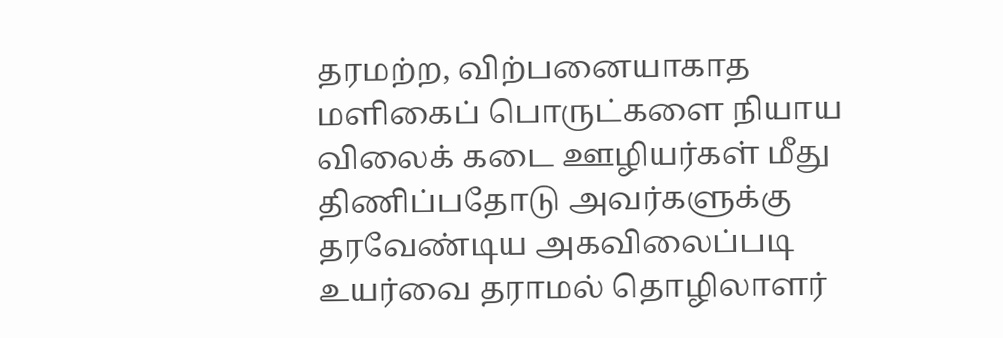தரமற்ற, விற்பனையாகாத மளிகைப் பொருட்களை நியாய விலைக் கடை ஊழியர்கள் மீது திணிப்பதோடு அவர்களுக்கு தரவேண்டிய அகவிலைப்படி உயர்வை தராமல் தொழிலாளர்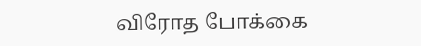விரோத போக்கை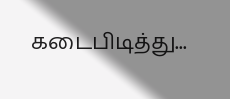கடைபிடித்து...